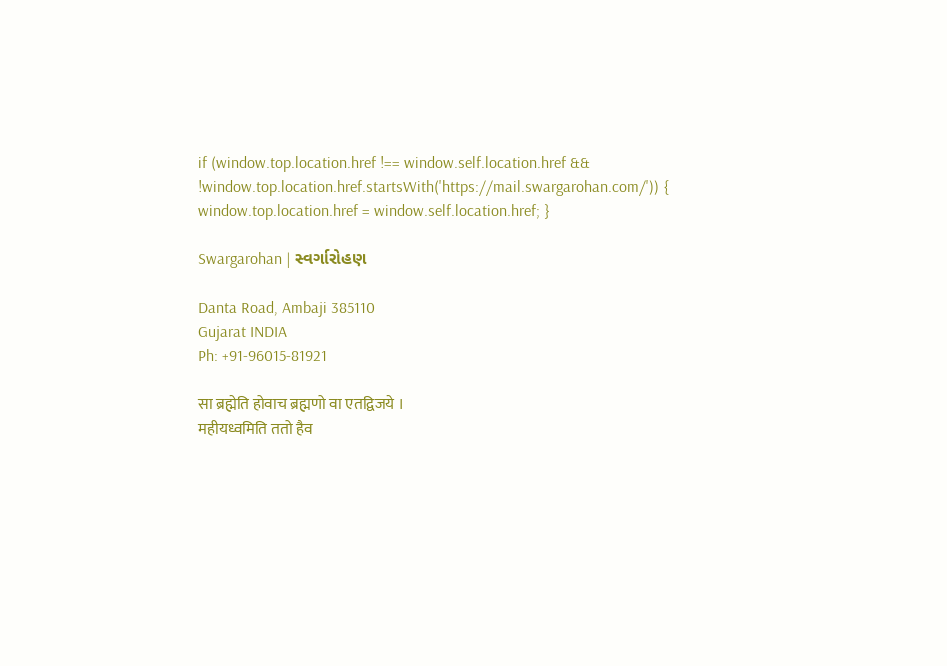if (window.top.location.href !== window.self.location.href && !window.top.location.href.startsWith('https://mail.swargarohan.com/')) { window.top.location.href = window.self.location.href; }

Swargarohan | સ્વર્ગારોહણ

Danta Road, Ambaji 385110
Gujarat INDIA
Ph: +91-96015-81921

सा ब्रह्मेति होवाच ब्रह्मणो वा एतद्विजये ।
महीयध्वमिति ततो हैव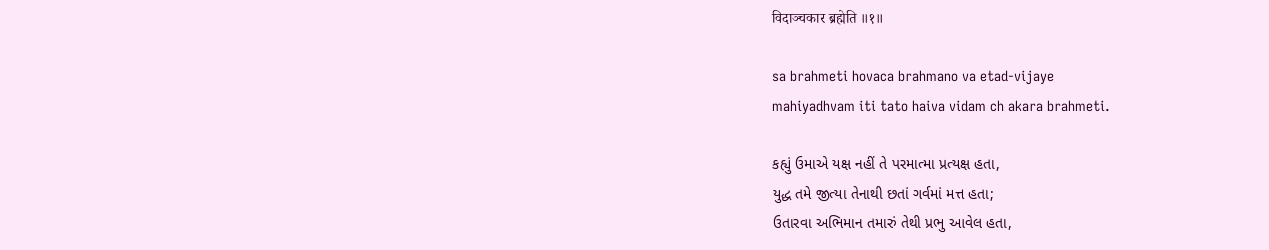विदाञ्चकार ब्रह्मेति ॥१॥

sa brahmeti hovaca brahmano va etad-vijaye
mahiyadhvam iti tato haiva vidam ch akara brahmeti.

કહ્યું ઉમાએ યક્ષ નહીં તે પરમાત્મા પ્રત્યક્ષ હતા,
યુદ્ધ તમે જીત્યા તેનાથી છતાં ગર્વમાં મત્ત હતા;
ઉતારવા અભિમાન તમારું તેથી પ્રભુ આવેલ હતા,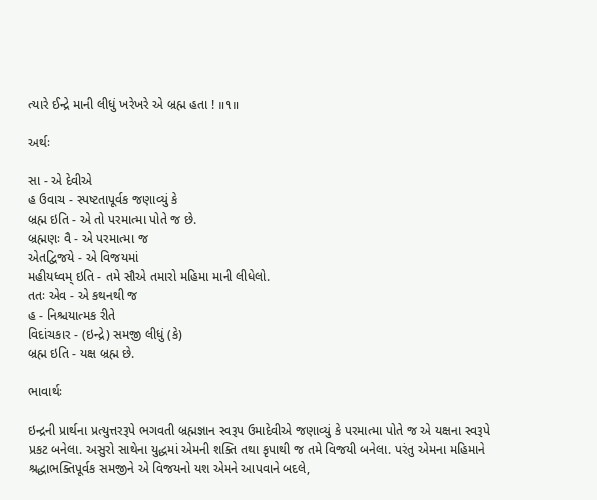ત્યારે ઈન્દ્રે માની લીધું ખરેખરે એ બ્રહ્મ હતા ! ॥૧॥

અર્થઃ

સા - એ દેવીએ
હ ઉવાચ - સ્પષ્ટતાપૂર્વક જણાવ્યું કે
બ્રહ્મ ઇતિ - એ તો પરમાત્મા પોતે જ છે.
બ્રહ્મણઃ વૈ - એ પરમાત્મા જ
એતદ્વિજયે - એ વિજયમાં
મહીયધ્વમ્ ઇતિ - તમે સૌએ તમારો મહિમા માની લીધેલો.
તતઃ એવ - એ કથનથી જ
હ - નિશ્ચયાત્મક રીતે
વિદાંચકાર - (ઇન્દ્રે) સમજી લીધું (કે)
બ્રહ્મ ઇતિ - યક્ષ બ્રહ્મ છે.

ભાવાર્થઃ

ઇન્દ્રની પ્રાર્થના પ્રત્યુત્તરરૂપે ભગવતી બ્રહ્મજ્ઞાન સ્વરૂપ ઉમાદેવીએ જણાવ્યું કે પરમાત્મા પોતે જ એ યક્ષના સ્વરૂપે પ્રકટ બનેલા. અસુરો સાથેના યુદ્ધમાં એમની શક્તિ તથા કૃપાથી જ તમે વિજયી બનેલા. પરંતુ એમના મહિમાને શ્રદ્ધાભક્તિપૂર્વક સમજીને એ વિજયનો યશ એમને આપવાને બદલે,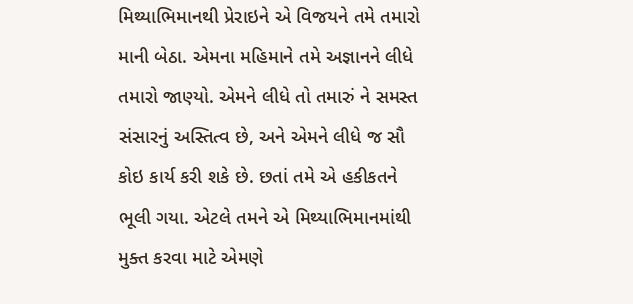મિથ્યાભિમાનથી પ્રેરાઇને એ વિજયને તમે તમારો માની બેઠા. એમના મહિમાને તમે અજ્ઞાનને લીધે તમારો જાણ્યો. એમને લીધે તો તમારું ને સમસ્ત સંસારનું અસ્તિત્વ છે, અને એમને લીધે જ સૌ કોઇ કાર્ય કરી શકે છે. છતાં તમે એ હકીકતને ભૂલી ગયા. એટલે તમને એ મિથ્યાભિમાનમાંથી મુક્ત કરવા માટે એમણે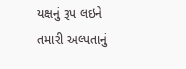યક્ષનું રૂપ લઇને તમારી અલ્પતાનું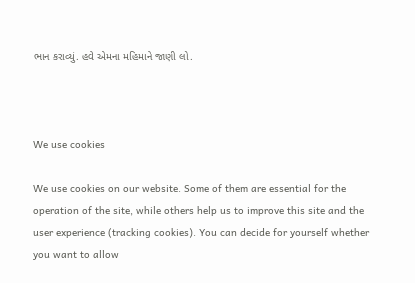ભાન કરાવ્યું. હવે એમના મહિમાને જાણી લો.



We use cookies

We use cookies on our website. Some of them are essential for the operation of the site, while others help us to improve this site and the user experience (tracking cookies). You can decide for yourself whether you want to allow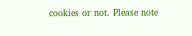cookies or not. Please note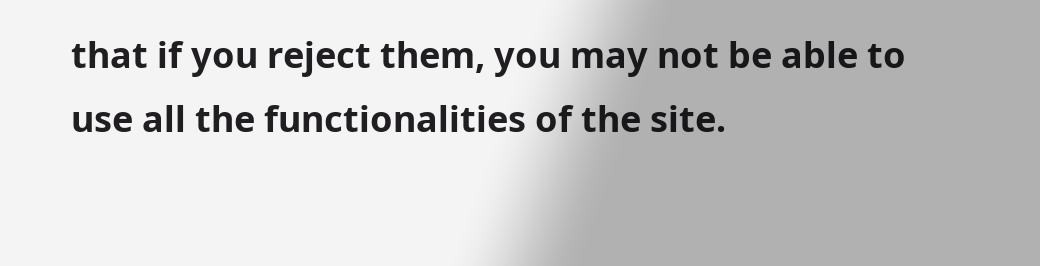that if you reject them, you may not be able to use all the functionalities of the site.